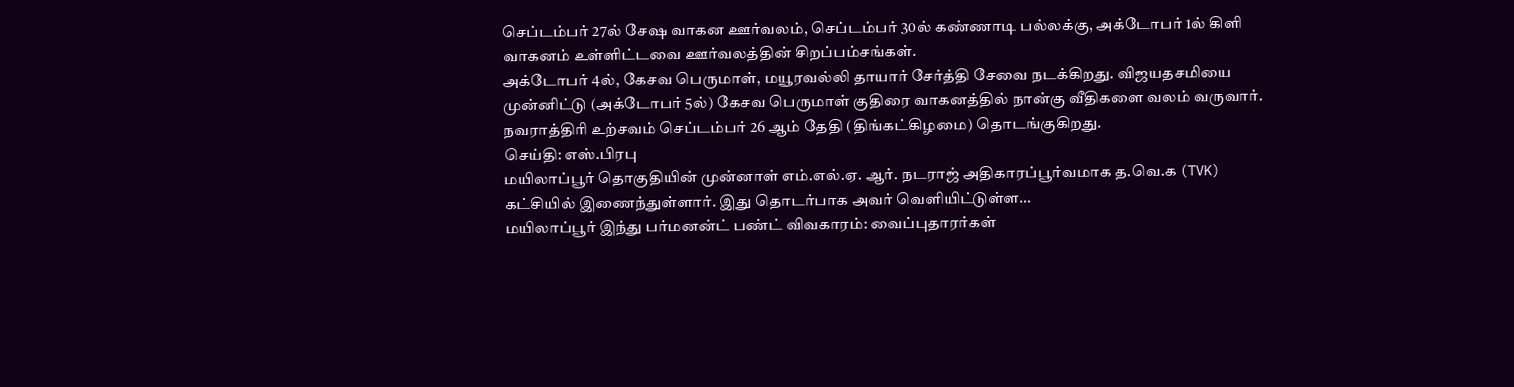செப்டம்பர் 27ல் சேஷ வாகன ஊர்வலம், செப்டம்பர் 30ல் கண்ணாடி பல்லக்கு, அக்டோபர் 1ல் கிளி வாகனம் உள்ளிட்டவை ஊர்வலத்தின் சிறப்பம்சங்கள்.
அக்டோபர் 4ல், கேசவ பெருமாள், மயூரவல்லி தாயார் சேர்த்தி சேவை நடக்கிறது. விஜயதசமியை முன்னிட்டு (அக்டோபர் 5ல்) கேசவ பெருமாள் குதிரை வாகனத்தில் நான்கு வீதிகளை வலம் வருவார்.
நவராத்திரி உற்சவம் செப்டம்பர் 26 ஆம் தேதி (திங்கட்கிழமை) தொடங்குகிறது.
செய்தி: எஸ்.பிரபு
மயிலாப்பூர் தொகுதியின் முன்னாள் எம்.எல்.ஏ. ஆர். நடராஜ் அதிகாரப்பூர்வமாக த.வெ.க (TVK) கட்சியில் இணைந்துள்ளார். இது தொடர்பாக அவர் வெளியிட்டுள்ள…
மயிலாப்பூர் இந்து பர்மனன்ட் பண்ட் விவகாரம்: வைப்புதாரர்கள்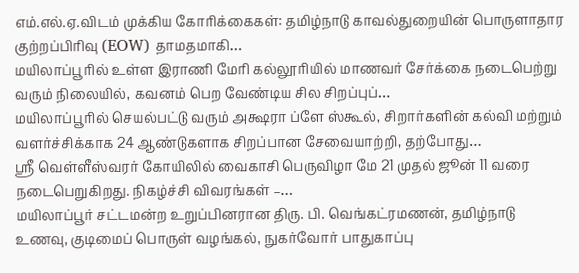எம்.எல்.ஏ.விடம் முக்கிய கோரிக்கைகள்: தமிழ்நாடு காவல்துறையின் பொருளாதார குற்றப்பிரிவு (EOW) தாமதமாகி…
மயிலாப்பூரில் உள்ள இராணி மேரி கல்லூரியில் மாணவர் சேர்க்கை நடைபெற்று வரும் நிலையில், கவனம் பெற வேண்டிய சில சிறப்புப்…
மயிலாப்பூரில் செயல்பட்டு வரும் அக்ஷரா ப்ளே ஸ்கூல், சிறார்களின் கல்வி மற்றும் வளர்ச்சிக்காக 24 ஆண்டுகளாக சிறப்பான சேவையாற்றி, தற்போது…
ஸ்ரீ வெள்ளீஸ்வரர் கோயிலில் வைகாசி பெருவிழா மே 21 முதல் ஜூன் 11 வரை நடைபெறுகிறது. நிகழ்ச்சி விவரங்கள் –…
மயிலாப்பூர் சட்டமன்ற உறுப்பினரான திரு. பி. வெங்கட்ரமணன், தமிழ்நாடு உணவு, குடிமைப் பொருள் வழங்கல், நுகர்வோர் பாதுகாப்பு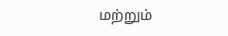மற்றும்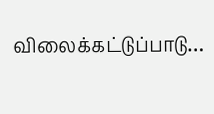விலைக்கட்டுப்பாடு…